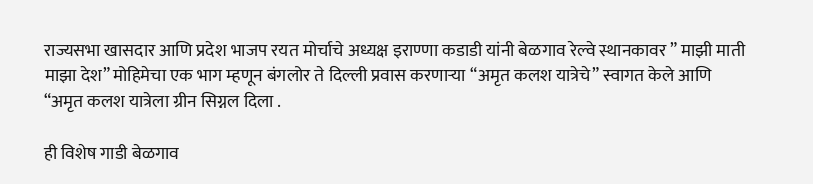राज्यसभा खासदार आणि प्रदेश भाजप रयत मोर्चाचे अध्यक्ष इराण्णा कडाडी यांनी बेळगाव रेल्वे स्थानकावर ” माझी माती माझा देश” मोहिमेचा एक भाग म्हणून बंगलोर ते दिल्ली प्रवास करणाऱ्या “अमृत कलश यात्रेचे” स्वागत केले आणि “अमृत कलश यात्रेला ग्रीन सिग्नल दिला .

ही विशेष गाडी बेळगाव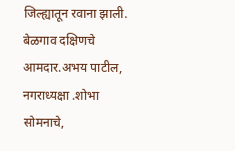जिल्ह्यातून रवाना झाली.
बेळगाव दक्षिणचे आमदार.अभय पाटील, नगराध्यक्षा .शोभा सोमनाचे,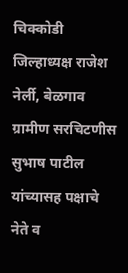चिक्कोडी जिल्हाध्यक्ष राजेश नेर्ली, बेळगाव ग्रामीण सरचिटणीस सुभाष पाटील यांच्यासह पक्षाचे नेते व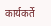कार्यकर्ते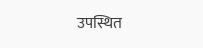उपस्थित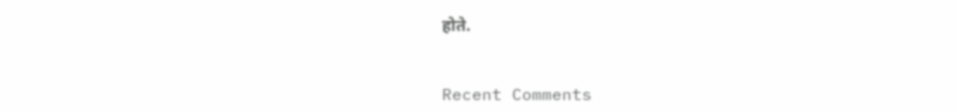होते.


Recent Comments